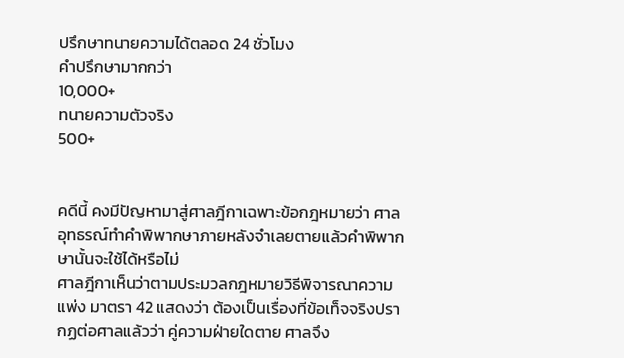ปรึกษาทนายความได้ตลอด 24 ชั่วโมง
คำปรึกษามากกว่า
10,000+
ทนายความตัวจริง
500+


คดีนี้ คงมีปัญหามาสู่ศาลฎีกาเฉพาะข้อกฎหมายว่า ศาลอุทธรณ์ทำคำพิพากษาภายหลังจำเลยตายแล้วคำพิพากษานั้นจะใช้ได้หรือไม่
ศาลฎีกาเห็นว่าตามประมวลกฎหมายวิธีพิจารณาความแพ่ง มาตรา 42 แสดงว่า ต้องเป็นเรื่องที่ข้อเท็จจริงปรากฏต่อศาลแล้วว่า คู่ความฝ่ายใดตาย ศาลจึง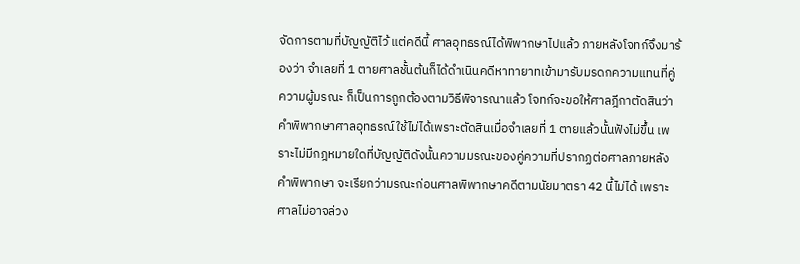จัดการตามที่บัญญัติไว้ แต่คดีนี้ ศาลอุทธรณ์ได้พิพากษาไปแล้ว ภายหลังโจทก์จึงมาร้องว่า จำเลยที่ 1 ตายศาลชั้นต้นก็ได้ดำเนินคดีหาทายาทเข้ามารับมรดกความแทนที่คู่ความผู้มรณะ ก็เป็นการถูกต้องตามวิธีพิจารณาแล้ว โจทก์จะขอให้ศาลฎีกาตัดสินว่าคำพิพากษาศาลอุทธรณ์ใช้ไม่ได้เพราะตัดสินเมื่อจำเลยที่ 1 ตายแล้วนั้นฟังไม่ขึ้น เพราะไม่มีกฎหมายใดที่บัญญัติดังนั้นความมรณะของคู่ความที่ปรากฏต่อศาลภายหลังคำพิพากษา จะเรียกว่ามรณะก่อนศาลพิพากษาคดีตามนัยมาตรา 42 นี้ไม่ได้ เพราะศาลไม่อาจล่วง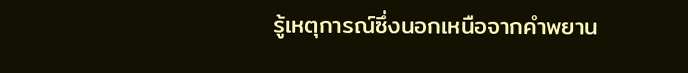รู้เหตุการณ์ซึ่งนอกเหนือจากคำพยาน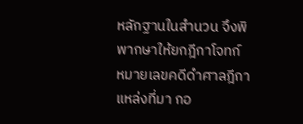หลักฐานในสำนวน จึงพิพากษาให้ยกฎีกาโจทก์
หมายเลขคดีดำศาลฎีกา
แหล่งที่มา กอ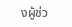งผู้ช่ว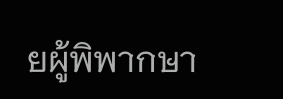ยผู้พิพากษา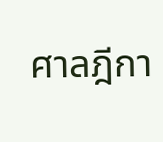ศาลฎีกา